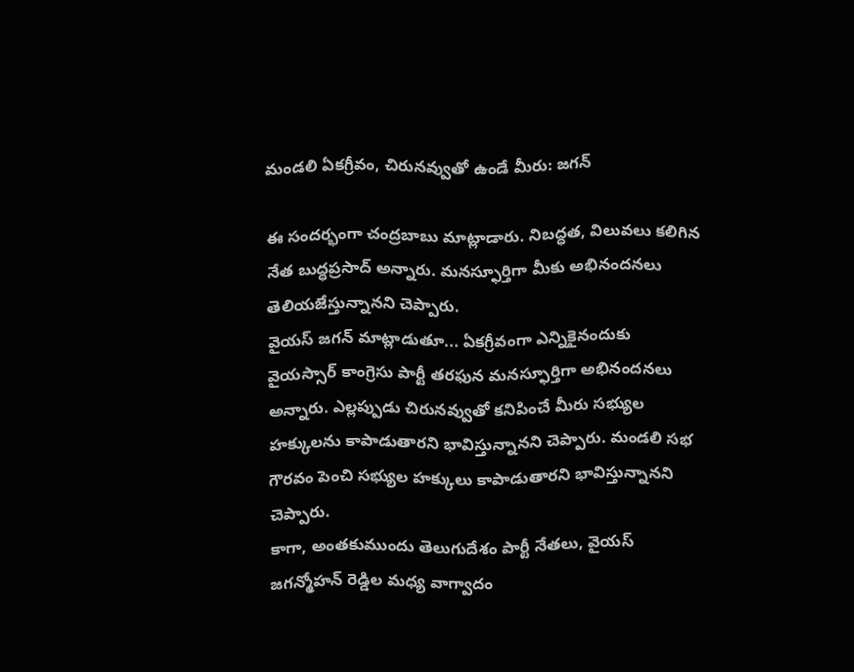మండలి ఏకగ్రీవం, చిరునవ్వుతో ఉండే మీరు: జగన్

ఈ సందర్భంగా చంద్రబాబు మాట్లాడారు. నిబద్ధత, విలువలు కలిగిన నేత బుద్ధప్రసాద్ అన్నారు. మనస్ఫూర్తిగా మీకు అభినందనలు తెలియజేస్తున్నానని చెప్పారు.
వైయస్ జగన్ మాట్లాడుతూ... ఏకగ్రీవంగా ఎన్నికైనందుకు వైయస్సార్ కాంగ్రెసు పార్టీ తరఫున మనస్ఫూర్తిగా అభినందనలు అన్నారు. ఎల్లప్పుడు చిరునవ్వుతో కనిపించే మీరు సభ్యుల హక్కులను కాపాడుతారని భావిస్తున్నానని చెప్పారు. మండలి సభ గౌరవం పెంచి సభ్యుల హక్కులు కాపాడుతారని భావిస్తున్నానని చెప్పారు.
కాగా, అంతకుముందు తెలుగుదేశం పార్టీ నేతలు, వైయస్ జగన్మోహన్ రెడ్డిల మధ్య వాగ్వాదం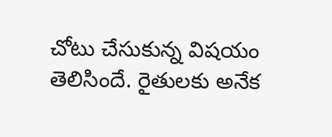చోటు చేసుకున్న విషయం తెలిసిందే. రైతులకు అనేక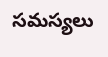సమస్యలు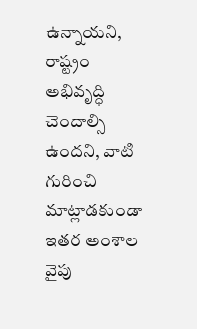ఉన్నాయని, రాష్ట్రం అభివృద్ధి చెందాల్సి ఉందని, వాటి గురించి మాట్లాడకుండా ఇతర అంశాల వైపు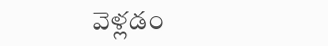వెళ్లడం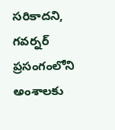సరికాదని, గవర్నర్ ప్రసంగంలోని అంశాలకు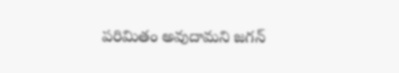పరిమితం అవుదామని జగన్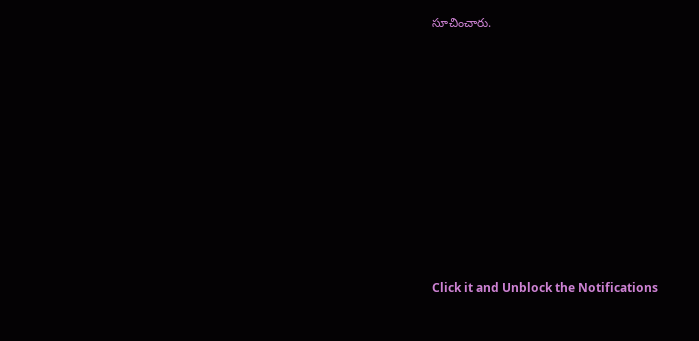సూచించారు.












Click it and Unblock the Notifications